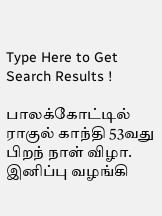Type Here to Get Search Results !

பாலக்கோட்டில் ராகுல் காந்தி 53வது பிறந் நாள் விழா. இனிப்பு வழங்கி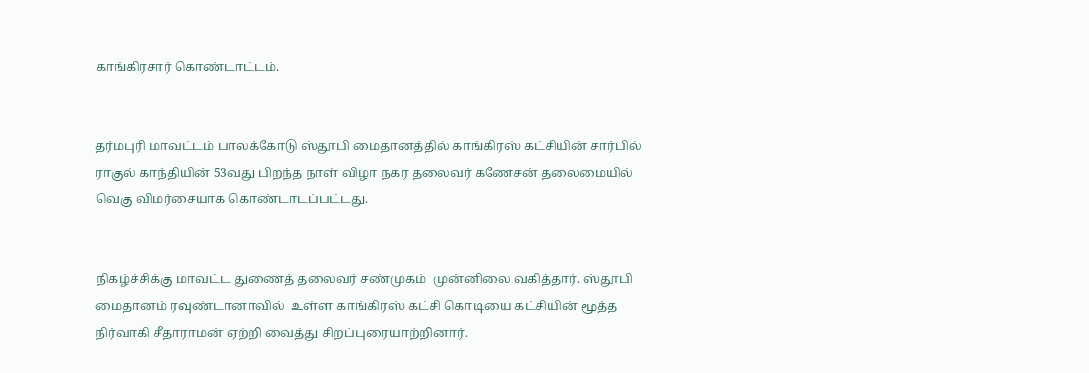காங்கிரசார் கொண்டாட்டம்.


தர்மபுரி மாவட்டம் பாலக்கோடு ஸ்தூபி மைதானத்தில் காங்கிரஸ் கட்சியின் சார்பில் ராகுல் காந்தியின் 53வது பிறந்த நாள் விழா நகர தலைவர் கணேசன் தலைமையில் வெகு விமர்சையாக கொண்டாடப்பட்டது.


நிகழ்ச்சிக்கு மாவட்ட துணைத் தலைவர் சண்முகம்  முன்னிலை வகித்தார். ஸ்தூபி மைதானம் ரவுண்டானாவில்  உள்ள காங்கிரஸ் கட்சி கொடியை கட்சியின் மூத்த நிர்வாகி சீதாராமன் ஏற்றி வைத்து சிறப்புரையாற்றினார்.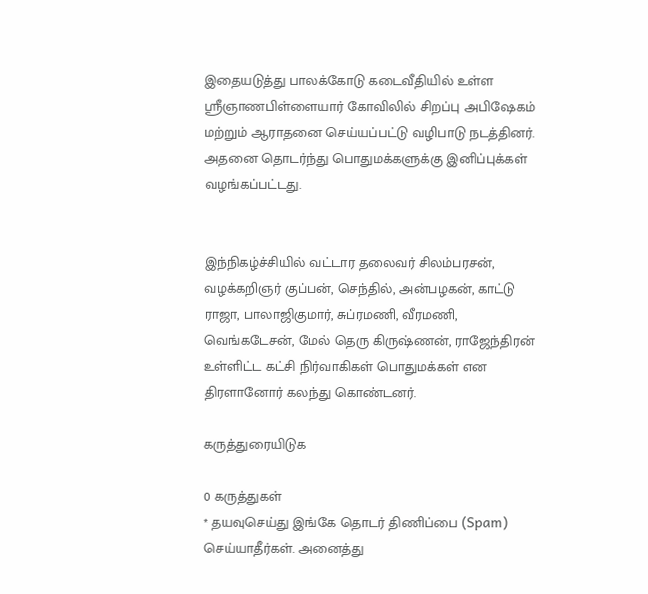இதையடுத்து பாலக்கோடு கடைவீதியில் உள்ள ஸ்ரீஞாணபிள்ளையார் கோவிலில் சிறப்பு அபிஷேகம் மற்றும் ஆராதனை செய்யப்பட்டு வழிபாடு நடத்தினர். அதனை தொடர்ந்து பொதுமக்களுக்கு இனிப்புக்கள் வழங்கப்பட்டது.


இந்நிகழ்ச்சியில் வட்டார தலைவர் சிலம்பரசன், வழக்கறிஞர் குப்பன், செந்தில், அன்பழகன், காட்டு ராஜா, பாலாஜிகுமார், சுப்ரமணி, வீரமணி, வெங்கடேசன், மேல் தெரு கிருஷ்ணன், ராஜேந்திரன் உள்ளிட்ட கட்சி நிர்வாகிகள் பொதுமக்கள் என திரளானோர் கலந்து கொண்டனர்.

கருத்துரையிடுக

0 கருத்துகள்
* தயவுசெய்து இங்கே தொடர் திணிப்பை (Spam) செய்யாதீர்கள். அனைத்து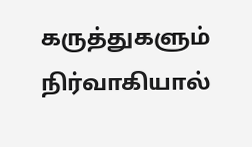கருத்துகளும் நிர்வாகியால்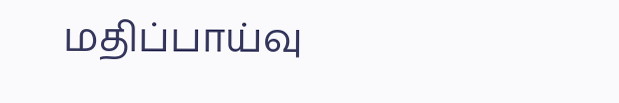மதிப்பாய்வு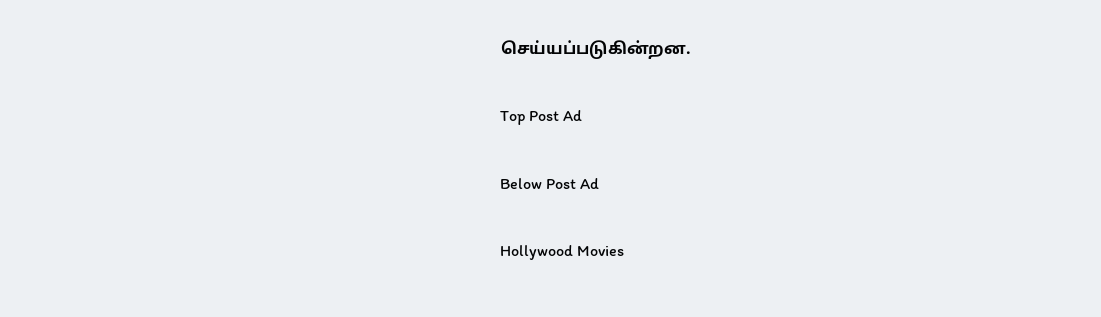செய்யப்படுகின்றன.

Top Post Ad

Below Post Ad

Hollywood Movies